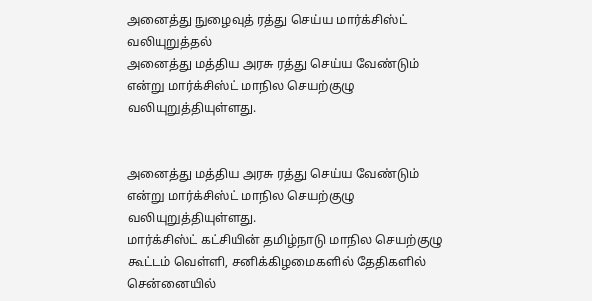அனைத்து நுழைவுத் ரத்து செய்ய மார்க்சிஸ்ட் வலியுறுத்தல்
அனைத்து மத்திய அரசு ரத்து செய்ய வேண்டும் என்று மார்க்சிஸ்ட் மாநில செயற்குழு வலியுறுத்தியுள்ளது.


அனைத்து மத்திய அரசு ரத்து செய்ய வேண்டும் என்று மார்க்சிஸ்ட் மாநில செயற்குழு வலியுறுத்தியுள்ளது.
மார்க்சிஸ்ட் கட்சியின் தமிழ்நாடு மாநில செயற்குழு கூட்டம் வெள்ளி, சனிக்கிழமைகளில் தேதிகளில் சென்னையில்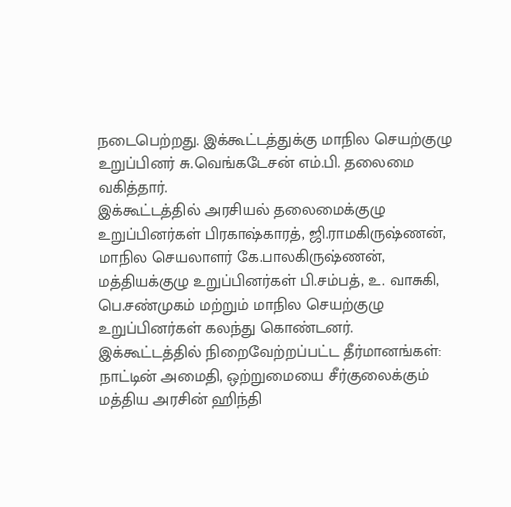நடைபெற்றது. இக்கூட்டத்துக்கு மாநில செயற்குழு உறுப்பினர் சு.வெங்கடேசன் எம்.பி. தலைமை வகித்தார்.
இக்கூட்டத்தில் அரசியல் தலைமைக்குழு உறுப்பினர்கள் பிரகாஷ்காரத், ஜி.ராமகிருஷ்ணன், மாநில செயலாளர் கே.பாலகிருஷ்ணன், மத்தியக்குழு உறுப்பினர்கள் பி.சம்பத், உ. வாசுகி, பெ.சண்முகம் மற்றும் மாநில செயற்குழு உறுப்பினர்கள் கலந்து கொண்டனர்.
இக்கூட்டத்தில் நிறைவேற்றப்பட்ட தீர்மானங்கள்:
நாட்டின் அமைதி, ஒற்றுமையை சீர்குலைக்கும் மத்திய அரசின் ஹிந்தி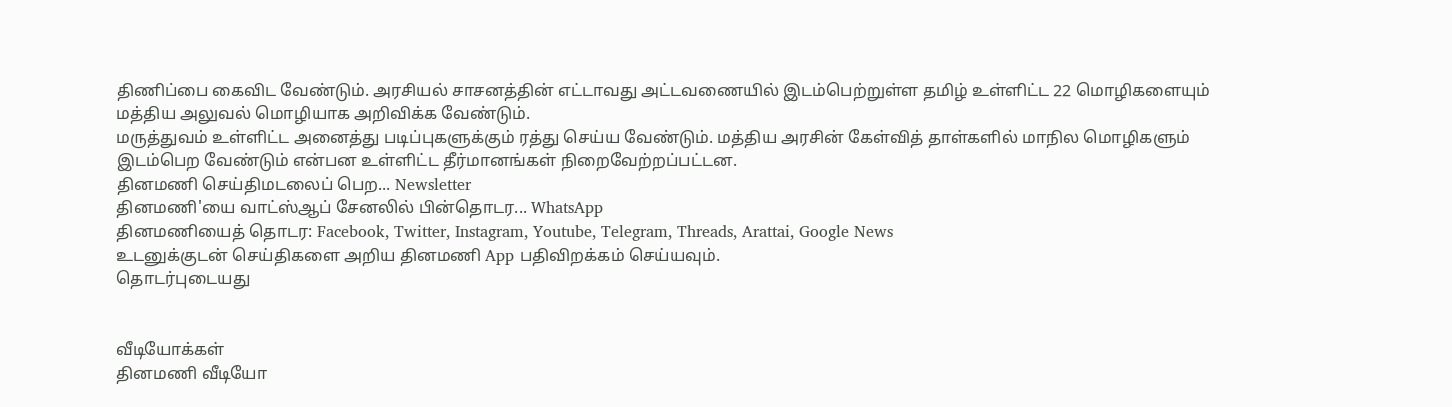திணிப்பை கைவிட வேண்டும். அரசியல் சாசனத்தின் எட்டாவது அட்டவணையில் இடம்பெற்றுள்ள தமிழ் உள்ளிட்ட 22 மொழிகளையும் மத்திய அலுவல் மொழியாக அறிவிக்க வேண்டும்.
மருத்துவம் உள்ளிட்ட அனைத்து படிப்புகளுக்கும் ரத்து செய்ய வேண்டும். மத்திய அரசின் கேள்வித் தாள்களில் மாநில மொழிகளும் இடம்பெற வேண்டும் என்பன உள்ளிட்ட தீர்மானங்கள் நிறைவேற்றப்பட்டன.
தினமணி செய்திமடலைப் பெற... Newsletter
தினமணி'யை வாட்ஸ்ஆப் சேனலில் பின்தொடர... WhatsApp
தினமணியைத் தொடர: Facebook, Twitter, Instagram, Youtube, Telegram, Threads, Arattai, Google News
உடனுக்குடன் செய்திகளை அறிய தினமணி App பதிவிறக்கம் செய்யவும்.
தொடர்புடையது


வீடியோக்கள்
தினமணி வீடியோ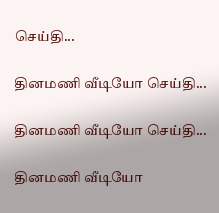செய்தி...

தினமணி வீடியோ செய்தி...

தினமணி வீடியோ செய்தி...

தினமணி வீடியோ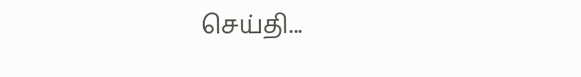செய்தி...